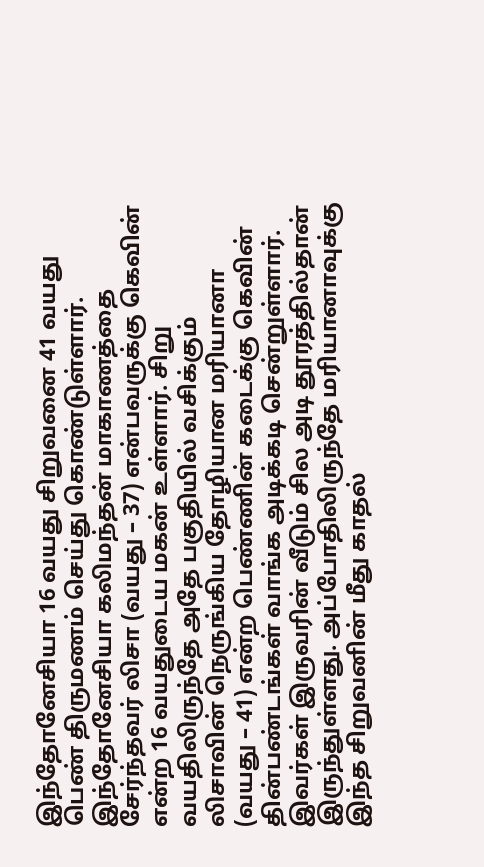இந்தோனேசியா 16 வயது சிறுவனை 41 வயது பெண் திருமணம் செய்து கொண்டுள்ளார்.
இந்தோனேசியா கலிமந்தன் மாகாணத்தை சேர்ந்தவர் லிசா (வயது – 37) என்பவருக்கு கெவின் என்ற 16 வயதுடைய மகன் உள்ளார். சிறு வயதிலிருந்தே அதே பகுதியில் வசிக்கும் லிசாவின் நெருங்கிய தோழியான மரியானா (வயது – 41) என்ற பெண்ணின் கடைக்கு கெவின் தின்பண்டங்கள் வாங்க அடிக்கடி சென்றுள்ளார்.
இவர்கள் இருவரின் வீடும் சில அடி தூரத்தில்தான் இருந்துள்ளது. அப்போதிலிருந்தே மரியானாவுக்கு இந்த சிறுவனின் மீது காதல்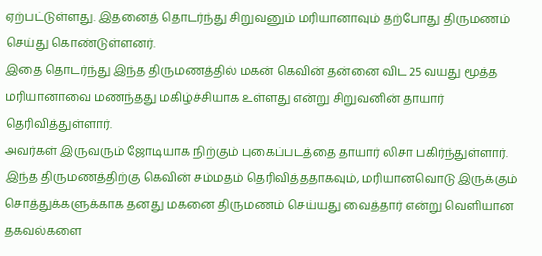ஏற்பட்டுள்ளது. இதனைத் தொடர்ந்து சிறுவனும் மரியானாவும் தற்போது திருமணம் செய்து கொண்டுள்ளனர்.
இதை தொடர்ந்து இந்த திருமணத்தில் மகன் கெவின் தன்னை விட 25 வயது மூத்த மரியானாவை மணந்தது மகிழ்ச்சியாக உள்ளது என்று சிறுவனின் தாயார் தெரிவித்துள்ளார்.
அவர்கள் இருவரும் ஜோடியாக நிற்கும் புகைப்படத்தை தாயார் லிசா பகிர்ந்துள்ளார். இந்த திருமணத்திற்கு கெவின் சம்மதம் தெரிவித்ததாகவும், மரியானவொடு இருக்கும் சொத்துக்களுக்காக தனது மகனை திருமணம் செய்யது வைத்தார் என்று வெளியான தகவல்களை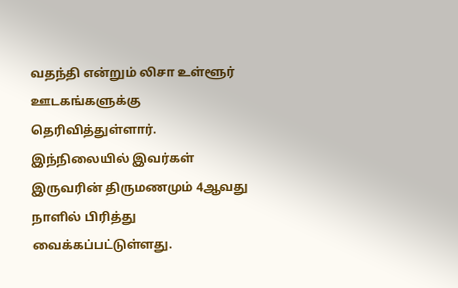வதந்தி என்றும் லிசா உள்ளூர் ஊடகங்களுக்கு தெரிவித்துள்ளார்.
இந்நிலையில் இவர்கள் இருவரின் திருமணமும் 4ஆவது நாளில் பிரித்து வைக்கப்பட்டுள்ளது.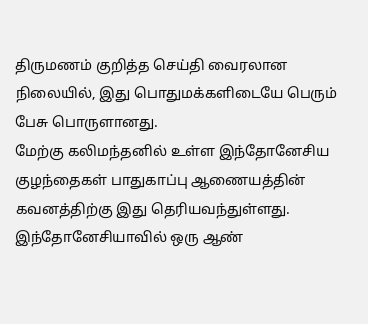திருமணம் குறித்த செய்தி வைரலான நிலையில், இது பொதுமக்களிடையே பெரும் பேசு பொருளானது.
மேற்கு கலிமந்தனில் உள்ள இந்தோனேசிய குழந்தைகள் பாதுகாப்பு ஆணையத்தின் கவனத்திற்கு இது தெரியவந்துள்ளது.
இந்தோனேசியாவில் ஒரு ஆண்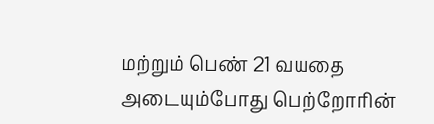மற்றும் பெண் 21 வயதை அடையும்போது பெற்றோரின்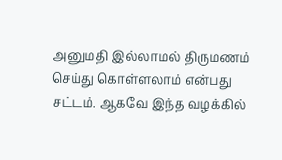அனுமதி இல்லாமல் திருமணம் செய்து கொள்ளலாம் என்பது சட்டம். ஆகவே இந்த வழக்கில்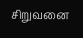சிறுவனை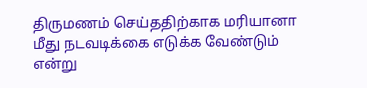திருமணம் செய்ததிற்காக மரியானா மீது நடவடிக்கை எடுக்க வேண்டும் என்று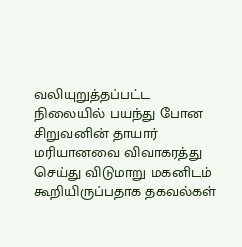வலியுறுத்தப்பட்ட நிலையில் பயந்து போன சிறுவனின் தாயார் மரியானவை விவாகரத்து செய்து விடுமாறு மகனிடம் கூறியிருப்பதாக தகவல்கள்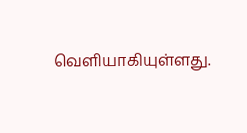வெளியாகியுள்ளது.